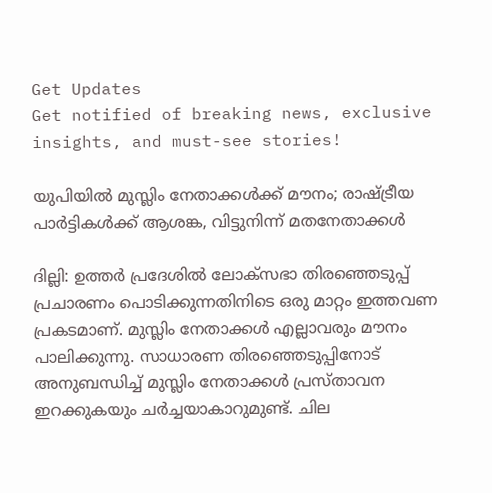Get Updates
Get notified of breaking news, exclusive insights, and must-see stories!

യുപിയില്‍ മുസ്ലിം നേതാക്കള്‍ക്ക് മൗനം; രാഷ്ട്രീയ പാര്‍ട്ടികള്‍ക്ക് ആശങ്ക, വിട്ടുനിന്ന് മതനേതാക്കള്‍

ദില്ലി: ഉത്തര്‍ പ്രദേശില്‍ ലോക്‌സഭാ തിരഞ്ഞെടുപ്പ് പ്രചാരണം പൊടിക്കുന്നതിനിടെ ഒരു മാറ്റം ഇത്തവണ പ്രകടമാണ്. മുസ്ലിം നേതാക്കള്‍ എല്ലാവരും മൗനം പാലിക്കുന്നു. സാധാരണ തിരഞ്ഞെടുപ്പിനോട് അനുബന്ധിച്ച് മുസ്ലിം നേതാക്കള്‍ പ്രസ്താവന ഇറക്കുകയും ചര്‍ച്ചയാകാറുമുണ്ട്. ചില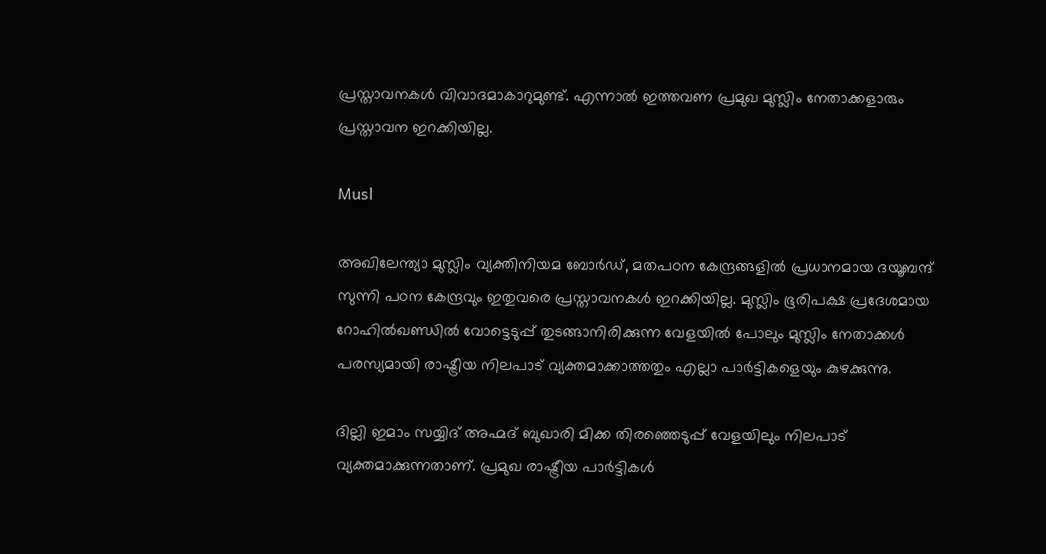പ്രസ്താവനകള്‍ വിവാദമാകാറുമുണ്ട്. എന്നാല്‍ ഇത്തവണ പ്രമുഖ മുസ്ലിം നേതാക്കളാരും പ്രസ്താവന ഇറക്കിയില്ല.

Musl

അഖിലേന്ത്യാ മുസ്ലിം വ്യക്തിനിയമ ബോര്‍ഡ്, മതപഠന കേന്ദ്രങ്ങളില്‍ പ്രധാനമായ ദയൂബന്ദ് സുന്നി പഠന കേന്ദ്രവും ഇതുവരെ പ്രസ്താവനകള്‍ ഇറക്കിയില്ല. മുസ്ലിം ഭൂരിപക്ഷ പ്രദേശമായ റോഹില്‍ഖണ്ഡില്‍ വോട്ടെടുപ്പ് തുടങ്ങാനിരിക്കുന്ന വേളയില്‍ പോലും മുസ്ലിം നേതാക്കള്‍ പരസ്യമായി രാഷ്ട്രീയ നിലപാട് വ്യക്തമാക്കാത്തതും എല്ലാ പാര്‍ട്ടികളെയും കുഴക്കുന്നു.

ദില്ലി ഇമാം സയ്യിദ് അഹ്മദ് ബുഖാരി മിക്ക തിരഞ്ഞെടുപ്പ് വേളയിലും നിലപാട് വ്യക്തമാക്കുന്നതാണ്. പ്രമുഖ രാഷ്ട്രീയ പാര്‍ട്ടികള്‍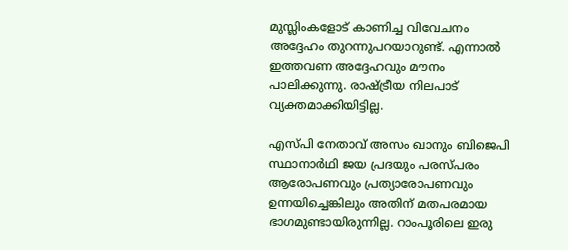മുസ്ലിംകളോട് കാണിച്ച വിവേചനം അദ്ദേഹം തുറന്നുപറയാറുണ്ട്. എന്നാല്‍ ഇത്തവണ അദ്ദേഹവും മൗനം പാലിക്കുന്നു. രാഷ്ട്രീയ നിലപാട് വ്യക്തമാക്കിയിട്ടില്ല.

എസ്പി നേതാവ് അസം ഖാനും ബിജെപി സ്ഥാനാര്‍ഥി ജയ പ്രദയും പരസ്പരം ആരോപണവും പ്രത്യാരോപണവും ഉന്നയിച്ചെങ്കിലും അതിന് മതപരമായ ഭാഗമുണ്ടായിരുന്നില്ല. റാംപൂരിലെ ഇരു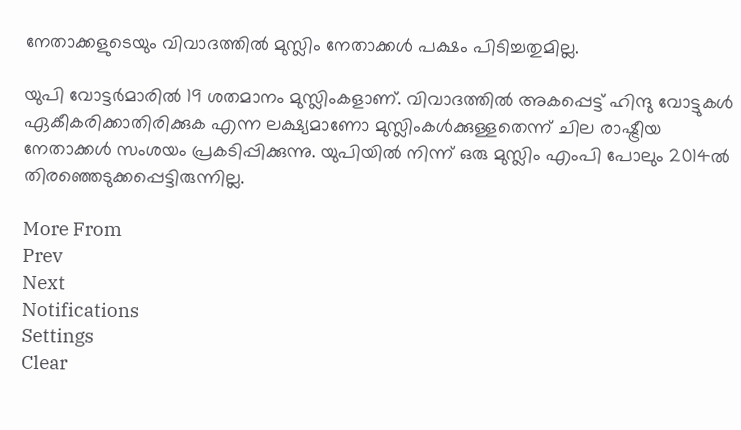നേതാക്കളുടെയും വിവാദത്തില്‍ മുസ്ലിം നേതാക്കള്‍ പക്ഷം പിടിച്ചതുമില്ല.

യുപി വോട്ടര്‍മാരില്‍ 19 ശതമാനം മുസ്ലിംകളാണ്. വിവാദത്തില്‍ അകപ്പെട്ട് ഹിന്ദു വോട്ടുകള്‍ ഏകീകരിക്കാതിരിക്കുക എന്ന ലക്ഷ്യമാണോ മുസ്ലിംകള്‍ക്കുള്ളതെന്ന് ചില രാഷ്ട്രീയ നേതാക്കള്‍ സംശയം പ്രകടിപ്പിക്കുന്നു. യുപിയില്‍ നിന്ന് ഒരു മുസ്ലിം എംപി പോലും 2014ല്‍ തിരഞ്ഞെടുക്കപ്പെട്ടിരുന്നില്ല.

More From
Prev
Next
Notifications
Settings
Clear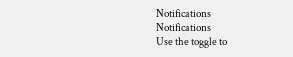Notifications
Notifications
Use the toggle to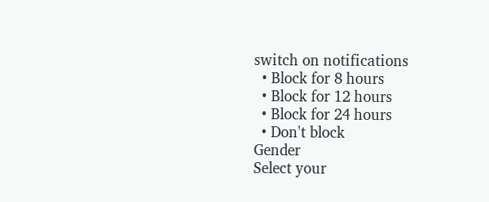switch on notifications
  • Block for 8 hours
  • Block for 12 hours
  • Block for 24 hours
  • Don't block
Gender
Select your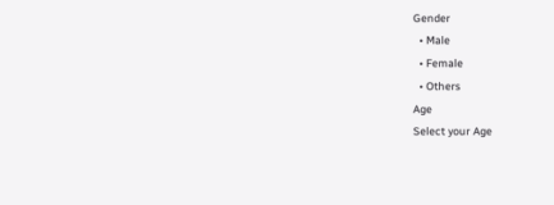Gender
  • Male
  • Female
  • Others
Age
Select your Age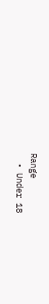Range
  • Under 18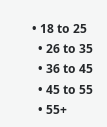• 18 to 25
  • 26 to 35
  • 36 to 45
  • 45 to 55
  • 55+